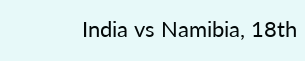India vs Namibia, 18th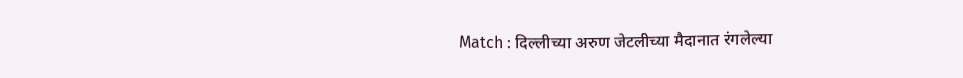Match : दिल्लीच्या अरुण जेटलीच्या मैदानात रंगलेल्या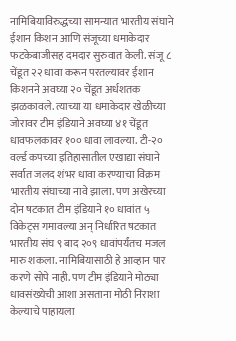नामिबियाविरुद्धच्या सामन्यात भारतीय संघाने ईशान किशन आणि संजूच्या धमाकेदार फटकेबाजीसह दमदार सुरुवात केली. संजू ८ चेंडूत २२ धावा करून परतल्यावर ईशान किशनने अवघ्या २० चेंडूत अर्धशतक झळकावले. त्याच्या या धमाकेदार खेळीच्या जोरावर टीम इंडियाने अवघ्या ४१ चेंडूत धावफलकावर १०० धावा लावल्या. टी-२० वर्ल्ड कपच्या इतिहासातील एखाद्या संघाने सर्वात जलद शंभर धावा करण्याचा विक्रम भारतीय संघाच्या नावे झाला. पण अखेरच्या दोन षटकात टीम इंडियाने १० धावांत ५ विकेट्स गमावल्या अन् निर्धारित षटकात भारतीय संघ ९ बाद २०९ धावांपर्यंतच मजल मारु शकला. नामिबियासाठी हे आव्हान पार करणे सोपे नाही. पण टीम इंडियाने मोठ्या धावसंख्येची आशा असताना मोठी निराशा केल्याचे पाहायला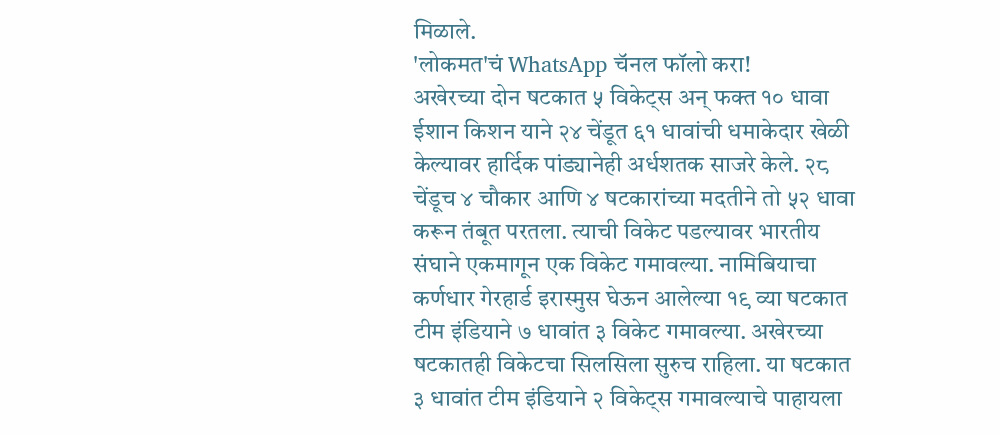मिळाले.
'लोकमत'चं WhatsApp चॅनल फॉलो करा!
अखेरच्या दोन षटकात ५ विकेट्स अन् फक्त १० धावा
ईशान किशन याने २४ चेंडूत ६१ धावांची धमाकेदार खेळी केल्यावर हार्दिक पांड्यानेही अर्धशतक साजरे केले. २८ चेंडूच ४ चौकार आणि ४ षटकारांच्या मदतीने तो ५२ धावा करून तंबूत परतला. त्याची विकेट पडल्यावर भारतीय संघाने एकमागून एक विकेट गमावल्या. नामिबियाचा कर्णधार गेरहार्ड इरास्मुस घेऊन आलेल्या १९ व्या षटकात टीम इंडियाने ७ धावांत ३ विकेट गमावल्या. अखेरच्या षटकातही विकेटचा सिलसिला सुरुच राहिला. या षटकात ३ धावांत टीम इंडियाने २ विकेट्स गमावल्याचे पाहायला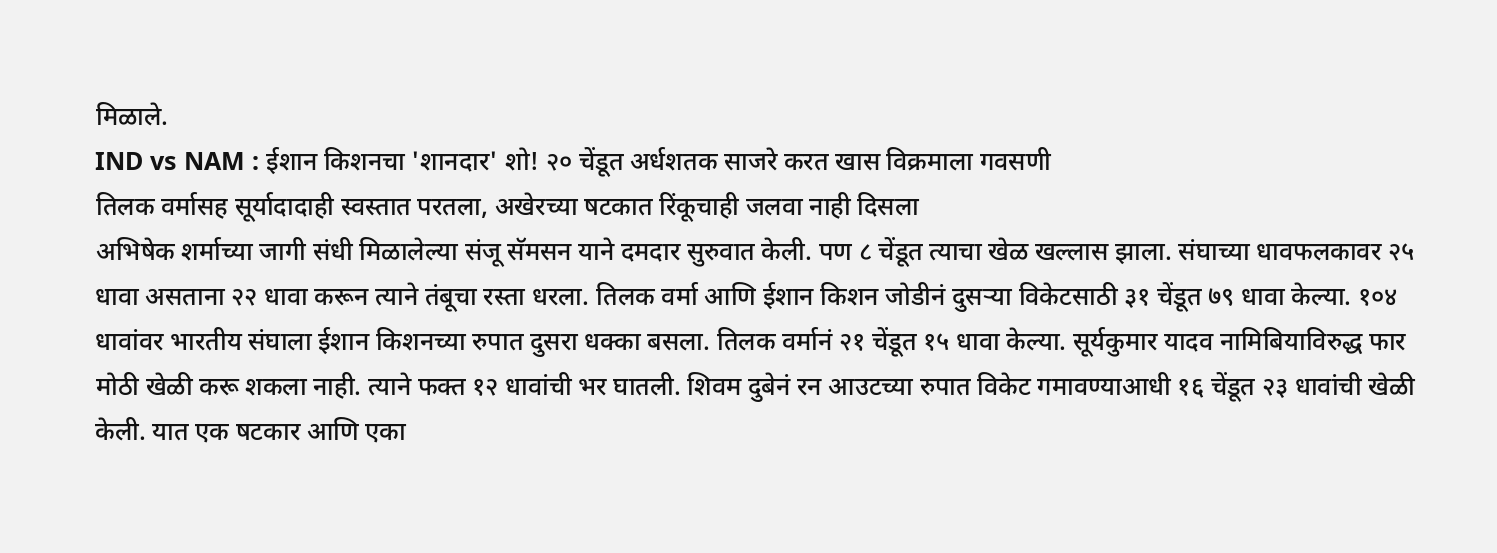मिळाले.
IND vs NAM : ईशान किशनचा 'शानदार' शो! २० चेंडूत अर्धशतक साजरे करत खास विक्रमाला गवसणी
तिलक वर्मासह सूर्यादादाही स्वस्तात परतला, अखेरच्या षटकात रिंकूचाही जलवा नाही दिसला
अभिषेक शर्माच्या जागी संधी मिळालेल्या संजू सॅमसन याने दमदार सुरुवात केली. पण ८ चेंडूत त्याचा खेळ खल्लास झाला. संघाच्या धावफलकावर २५ धावा असताना २२ धावा करून त्याने तंबूचा रस्ता धरला. तिलक वर्मा आणि ईशान किशन जोडीनं दुसऱ्या विकेटसाठी ३१ चेंडूत ७९ धावा केल्या. १०४ धावांवर भारतीय संघाला ईशान किशनच्या रुपात दुसरा धक्का बसला. तिलक वर्मानं २१ चेंडूत १५ धावा केल्या. सूर्यकुमार यादव नामिबियाविरुद्ध फार मोठी खेळी करू शकला नाही. त्याने फक्त १२ धावांची भर घातली. शिवम दुबेनं रन आउटच्या रुपात विकेट गमावण्याआधी १६ चेंडूत २३ धावांची खेळी केली. यात एक षटकार आणि एका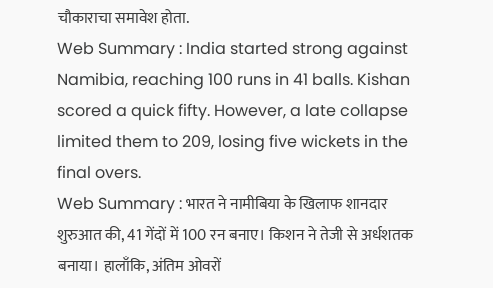चौकाराचा समावेश होता.
Web Summary : India started strong against Namibia, reaching 100 runs in 41 balls. Kishan scored a quick fifty. However, a late collapse limited them to 209, losing five wickets in the final overs.
Web Summary : भारत ने नामीबिया के खिलाफ शानदार शुरुआत की, 41 गेंदों में 100 रन बनाए। किशन ने तेजी से अर्धशतक बनाया। हालाँकि, अंतिम ओवरों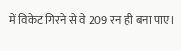में विकेट गिरने से वे 209 रन ही बना पाए।